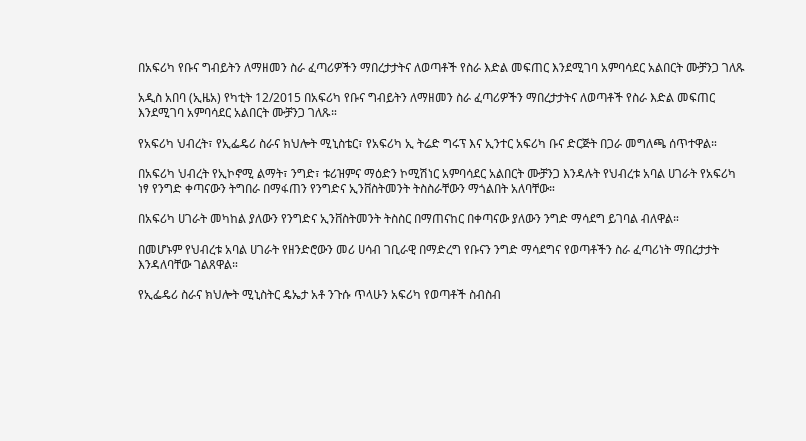በአፍሪካ የቡና ግብይትን ለማዘመን ስራ ፈጣሪዎችን ማበረታታትና ለወጣቶች የስራ እድል መፍጠር እንደሚገባ አምባሳደር አልበርት ሙቻንጋ ገለጹ

አዲስ አበባ (ኢዜአ) የካቲት 12/2015 በአፍሪካ የቡና ግብይትን ለማዘመን ስራ ፈጣሪዎችን ማበረታታትና ለወጣቶች የስራ እድል መፍጠር እንደሚገባ አምባሳደር አልበርት ሙቻንጋ ገለጹ።

የአፍሪካ ህብረት፣ የኢፌዴሪ ስራና ክህሎት ሚኒስቴር፣ የአፍሪካ ኢ ትሬድ ግሩፕ እና ኢንተር አፍሪካ ቡና ድርጅት በጋራ መግለጫ ሰጥተዋል።

በአፍሪካ ህብረት የኢኮኖሚ ልማት፣ ንግድ፣ ቱሪዝምና ማዕድን ኮሚሽነር አምባሳደር አልበርት ሙቻንጋ እንዳሉት የህብረቱ አባል ሀገራት የአፍሪካ ነፃ የንግድ ቀጣናውን ትግበራ በማፋጠን የንግድና ኢንቨስትመንት ትስስራቸውን ማጎልበት አለባቸው።

በአፍሪካ ሀገራት መካከል ያለውን የንግድና ኢንቨስትመንት ትስስር በማጠናከር በቀጣናው ያለውን ንግድ ማሳደግ ይገባል ብለዋል።

በመሆኑም የህብረቱ አባል ሀገራት የዘንድሮውን መሪ ሀሳብ ገቢራዊ በማድረግ የቡናን ንግድ ማሳደግና የወጣቶችን ስራ ፈጣሪነት ማበረታታት እንዳለባቸው ገልጸዋል።

የኢፌዴሪ ስራና ክህሎት ሚኒስትር ዴኤታ አቶ ንጉሱ ጥላሁን አፍሪካ የወጣቶች ስብስብ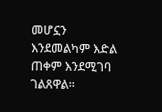መሆኗን እንደመልካም እድል ጠቀም እንደሚገባ ገልጸዋል።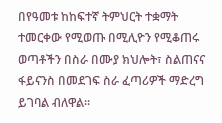በየዓመቱ ከከፍተኛ ትምህርት ተቋማት ተመርቀው የሚወጡ በሚሊዮን የሚቆጠሩ ወጣቶችን በስራ በሙያ ክህሎት፣ ስልጠናና ፋይናንስ በመደገፍ ስራ ፈጣሪዎች ማድረግ ይገባል ብለዋል።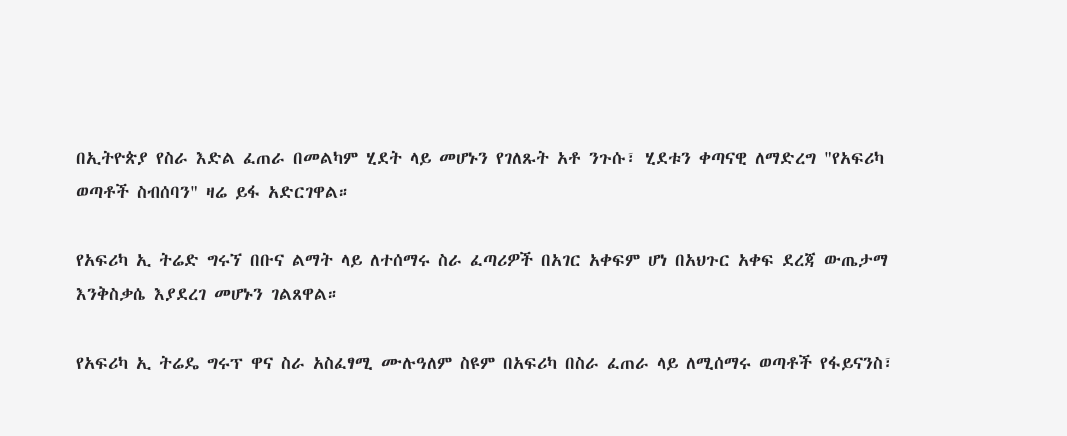በኢትዮጵያ የስራ እድል ፈጠራ በመልካም ሂደት ላይ መሆኑን የገለጹት አቶ ንጉሱ፣ ሂደቱን ቀጣናዊ ለማድረግ "የአፍሪካ ወጣቶች ስብሰባን" ዛሬ ይፋ አድርገዋል።

የአፍሪካ ኢ ትሬድ ግሩኘ በቡና ልማት ላይ ለተሰማሩ ስራ ፈጣሪዎች በአገር አቀፍም ሆነ በአህጉር አቀፍ ደረጃ ውጤታማ እንቅስቃሴ እያደረገ መሆኑን ገልጸዋል።

የአፍሪካ ኢ ትሬዴ ግሩፕ ዋና ስራ አስፈፃሚ ሙሉዓለም ስዩም በአፍሪካ በስራ ፈጠራ ላይ ለሚሰማሩ ወጣቶች የፋይናንስ፣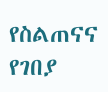የስልጠናና የገበያ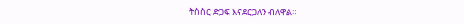ትስስር ድጋፍ እናደርጋለን ብለዋል።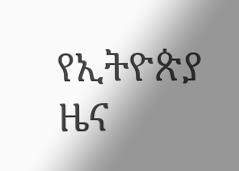የኢትዮጵያ ዜና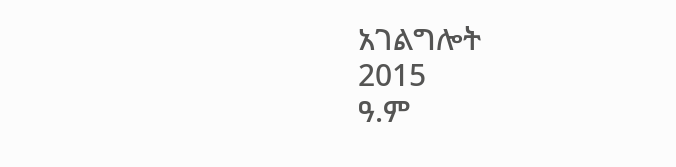አገልግሎት
2015
ዓ.ም